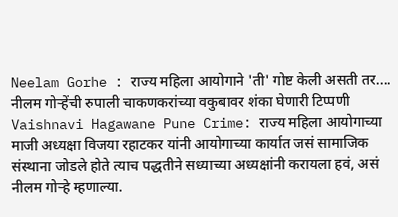Neelam Gorhe : राज्य महिला आयोगाने 'ती' गोष्ट केली असती तर.... नीलम गोऱ्हेंची रुपाली चाकणकरांच्या वकुबावर शंका घेणारी टिप्पणी
Vaishnavi Hagawane Pune Crime: राज्य महिला आयोगाच्या माजी अध्यक्षा विजया रहाटकर यांनी आयोगाच्या कार्यात जसं सामाजिक संस्थाना जोडले होते त्याच पद्धतीने सध्याच्या अध्यक्षांनी करायला हवं, असं नीलम गोऱ्हे म्हणाल्या.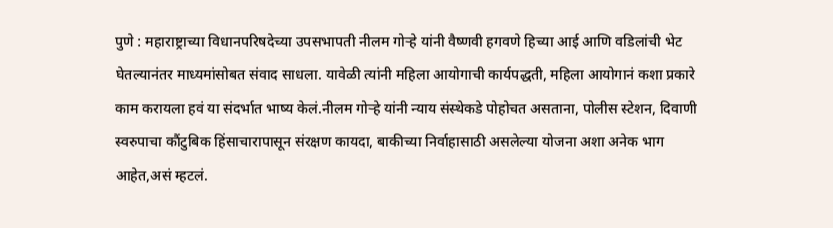पुणे : महाराष्ट्राच्या विधानपरिषदेच्या उपसभापती नीलम गोऱ्हे यांनी वैष्णवी हगवणे हिच्या आई आणि वडिलांची भेट घेतल्यानंतर माध्यमांसोबत संवाद साधला. यावेळी त्यांनी महिला आयोगाची कार्यपद्धती, महिला आयोगानं कशा प्रकारे काम करायला हवं या संदर्भात भाष्य केलं.नीलम गोऱ्हे यांनी न्याय संस्थेकडे पोहोचत असताना, पोलीस स्टेशन, दिवाणी स्वरुपाचा कौंटुबिक हिंसाचारापासून संरक्षण कायदा, बाकीच्या निर्वाहासाठी असलेल्या योजना अशा अनेक भाग आहेत,असं म्हटलं.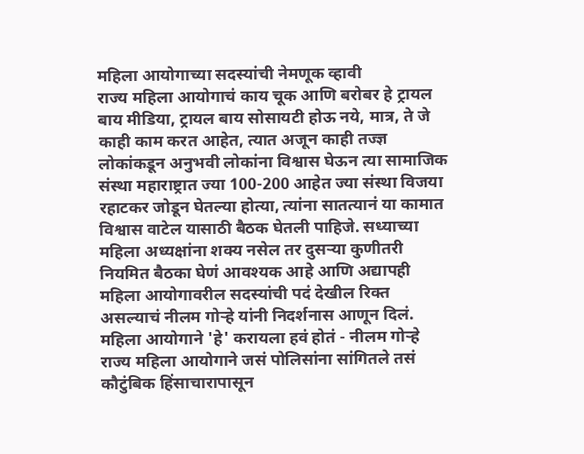महिला आयोगाच्या सदस्यांची नेमणूक व्हावी
राज्य महिला आयोगाचं काय चूक आणि बरोबर हे ट्रायल बाय मीडिया, ट्रायल बाय सोसायटी होऊ नये, मात्र, ते जे काही काम करत आहेत, त्यात अजून काही तज्ज्ञ लोकांकडून अनुभवी लोकांना विश्वास घेऊन त्या सामाजिक संस्था महाराष्ट्रात ज्या 100-200 आहेत ज्या संस्था विजया रहाटकर जोडून घेतल्या होत्या, त्यांना सातत्यानं या कामात विश्वास वाटेल यासाठी बैठक घेतली पाहिजे. सध्याच्या महिला अध्यक्षांना शक्य नसेल तर दुसऱ्या कुणीतरी नियमित बैठका घेणं आवश्यक आहे आणि अद्यापही महिला आयोगावरील सदस्यांची पदं देखील रिक्त असल्याचं नीलम गोऱ्हे यांनी निदर्शनास आणून दिलं.
महिला आयोगाने 'हे' करायला हवं होतं - नीलम गोऱ्हे
राज्य महिला आयोगाने जसं पोलिसांना सांगितले तसं कौटुंबिक हिंसाचारापासून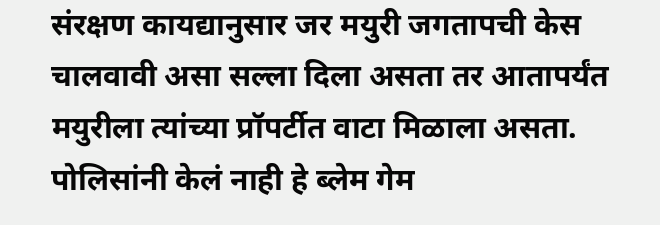संरक्षण कायद्यानुसार जर मयुरी जगतापची केस चालवावी असा सल्ला दिला असता तर आतापर्यंत मयुरीला त्यांच्या प्रॉपर्टीत वाटा मिळाला असता. पोलिसांनी केलं नाही हे ब्लेम गेम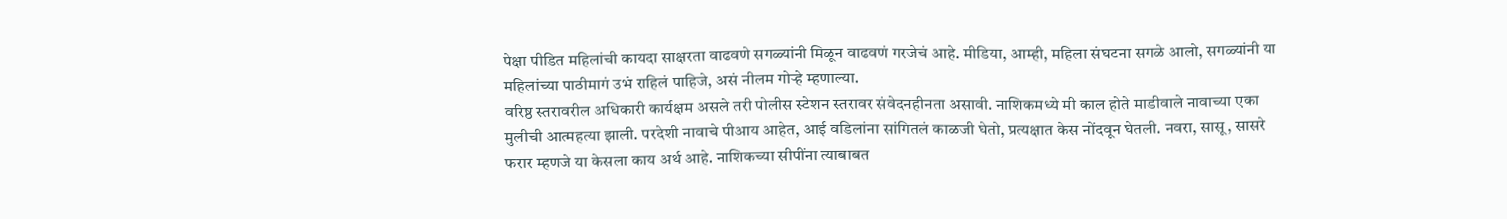पेक्षा पीडित महिलांची कायदा साक्षरता वाढवणे सगळ्यांनी मिळून वाढवणं गरजेचं आहे. मीडिया, आम्ही, महिला संघटना सगळे आलो, सगळ्यांनी या महिलांच्या पाठीमागं उभं राहिलं पाहिजे, असं नीलम गोऱ्हे म्हणाल्या.
वरिष्ठ स्तरावरील अधिकारी कार्यक्षम असले तरी पोलीस स्टेशन स्तरावर संवेदनहीनता असावी. नाशिकमध्ये मी काल होते माडीवाले नावाच्या एका मुलीची आत्महत्या झाली. परदेशी नावाचे पीआय आहेत, आई वडिलांना सांगितलं काळजी घेतो, प्रत्यक्षात केस नोंदवून घेतली. नवरा, सासू, सासरे फरार म्हणजे या केसला काय अर्थ आहे. नाशिकच्या सीपींना त्याबाबत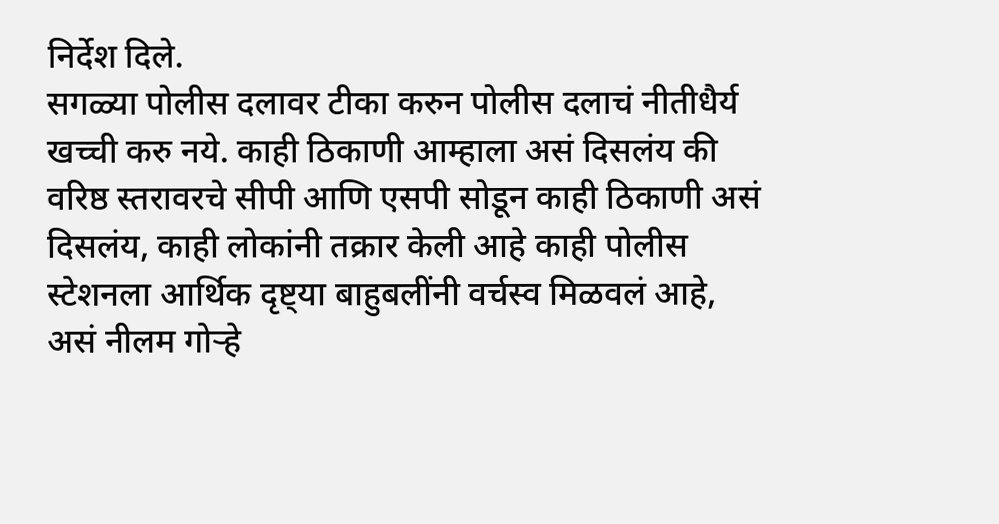निर्देश दिले.
सगळ्या पोलीस दलावर टीका करुन पोलीस दलाचं नीतीधैर्य खच्ची करु नये. काही ठिकाणी आम्हाला असं दिसलंय की वरिष्ठ स्तरावरचे सीपी आणि एसपी सोडून काही ठिकाणी असं दिसलंय, काही लोकांनी तक्रार केली आहे काही पोलीस स्टेशनला आर्थिक दृष्ट्या बाहुबलींनी वर्चस्व मिळवलं आहे, असं नीलम गोऱ्हे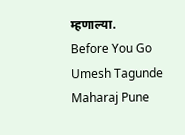म्हणाल्या.
Before You Go
Umesh Tagunde Maharaj Pune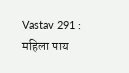Vastav 291 : महिला पाय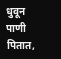धुवून पाणी पितात,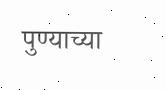पुण्याच्या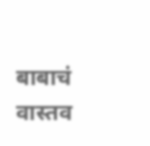बाबाचं वास्तव